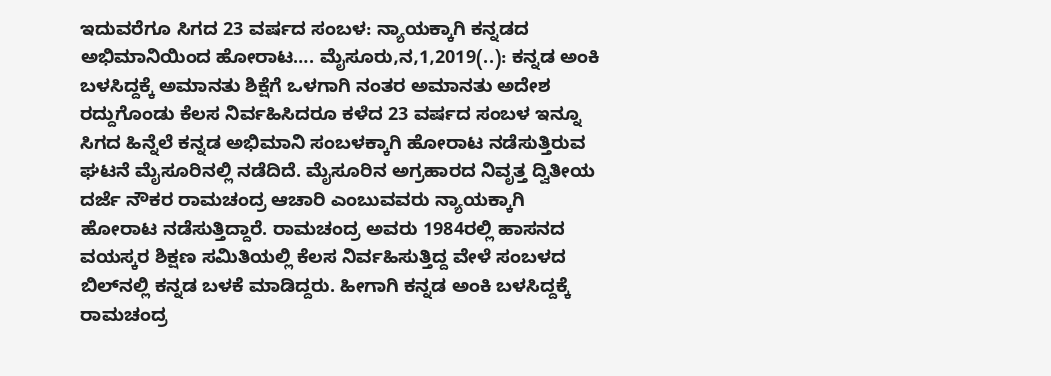ಇದುವರೆಗೂ ಸಿಗದ 23 ವರ್ಷದ ಸಂಬಳ: ನ್ಯಾಯಕ್ಕಾಗಿ ಕನ್ನಡದ ಅಭಿಮಾನಿಯಿಂದ ಹೋರಾಟ…. ಮೈಸೂರು,ನ,1,2019(..): ಕನ್ನಡ ಅಂಕಿ ಬಳಸಿದ್ದಕ್ಕೆ ಅಮಾನತು ಶಿಕ್ಷೆಗೆ ಒಳಗಾಗಿ ನಂತರ ಅಮಾನತು ಅದೇಶ ರದ್ದುಗೊಂಡು ಕೆಲಸ ನಿರ್ವಹಿಸಿದರೂ ಕಳೆದ 23 ವರ್ಷದ ಸಂಬಳ ಇನ್ನೂ ಸಿಗದ ಹಿನ್ನೆಲೆ ಕನ್ನಡ ಅಭಿಮಾನಿ ಸಂಬಳಕ್ಕಾಗಿ ಹೋರಾಟ ನಡೆಸುತ್ತಿರುವ ಘಟನೆ ಮೈಸೂರಿನಲ್ಲಿ ನಡೆದಿದೆ. ಮೈಸೂರಿನ ಅಗ್ರಹಾರದ ನಿವೃತ್ತ ದ್ವಿತೀಯ ದರ್ಜೆ ನೌಕರ ರಾಮಚಂದ್ರ ಆಚಾರಿ ಎಂಬುವವರು ನ್ಯಾಯಕ್ಕಾಗಿ ಹೋರಾಟ ನಡೆಸುತ್ತಿದ್ದಾರೆ. ರಾಮಚಂದ್ರ ಅವರು 1984ರಲ್ಲಿ ಹಾಸನದ ವಯಸ್ಕರ ಶಿಕ್ಷಣ ಸಮಿತಿಯಲ್ಲಿ ಕೆಲಸ ನಿರ್ವಹಿಸುತ್ತಿದ್ದ ವೇಳೆ ಸಂಬಳದ ಬಿಲ್‌ನಲ್ಲಿ ಕನ್ನಡ ಬಳಕೆ ಮಾಡಿದ್ದರು. ಹೀಗಾಗಿ ಕನ್ನಡ ಅಂಕಿ ಬಳಸಿದ್ದಕ್ಕೆ ರಾಮಚಂದ್ರ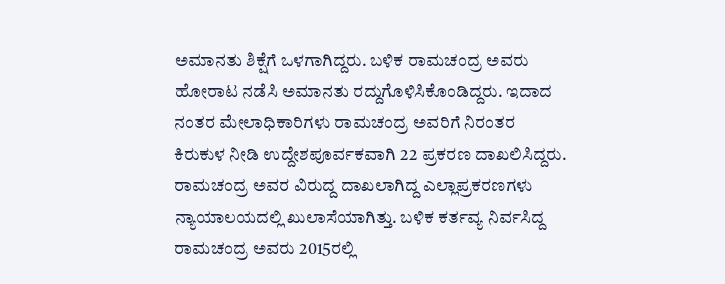ಅಮಾನತು ಶಿಕ್ಷೆಗೆ ಒಳಗಾಗಿದ್ದರು. ಬಳಿಕ ರಾಮಚಂದ್ರ ಅವರು ಹೋರಾಟ ನಡೆಸಿ ಅಮಾನತು ರದ್ದುಗೊಳಿಸಿಕೊಂಡಿದ್ದರು. ಇದಾದ ನಂತರ ಮೇಲಾಧಿಕಾರಿಗಳು ರಾಮಚಂದ್ರ ಅವರಿಗೆ ನಿರಂತರ ಕಿರುಕುಳ ನೀಡಿ ಉದ್ದೇಶಪೂರ್ವಕವಾಗಿ 22 ಪ್ರಕರಣ ದಾಖಲಿಸಿದ್ದರು. ರಾಮಚಂದ್ರ ಅವರ ವಿರುದ್ದ ದಾಖಲಾಗಿದ್ದ ಎಲ್ಲಾಪ್ರಕರಣಗಳು ನ್ಯಾಯಾಲಯದಲ್ಲಿ ಖುಲಾಸೆಯಾಗಿತ್ತು. ಬಳಿಕ ಕರ್ತವ್ಯ ನಿರ್ವಸಿದ್ದ ರಾಮಚಂದ್ರ ಅವರು 2015ರಲ್ಲಿ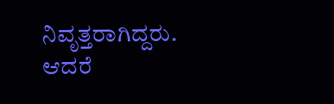ನಿವೃತ್ತರಾಗಿದ್ದರು. ಆದರೆ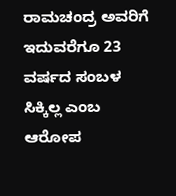ರಾಮಚಂದ್ರ ಅವರಿಗೆ ಇದುವರೆಗೂ 23 ವರ್ಷದ ಸಂಬಳ ಸಿಕ್ಕಿಲ್ಲ ಎಂಬ ಆರೋಪ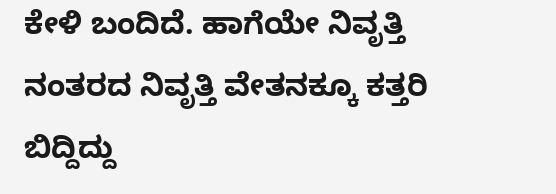ಕೇಳಿ ಬಂದಿದೆ. ಹಾಗೆಯೇ ನಿವೃತ್ತಿ ನಂತರದ ನಿವೃತ್ತಿ ವೇತನಕ್ಕೂ ಕತ್ತರಿ ಬಿದ್ದಿದ್ದು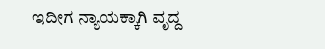ಇದೀಗ ನ್ಯಾಯಕ್ಕಾಗಿ ವೃದ್ದ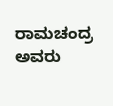ರಾಮಚಂದ್ರ ಅವರು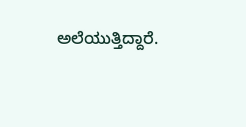ಅಲೆಯುತ್ತಿದ್ದಾರೆ.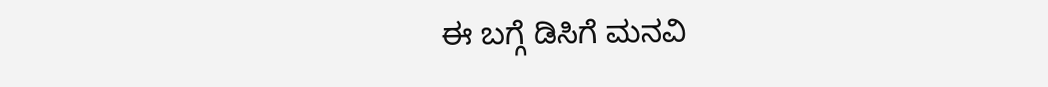ಈ ಬಗ್ಗೆ ಡಿಸಿಗೆ ಮನವಿ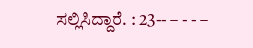ಸಲ್ಲಿಸಿದ್ದಾರೆ. : 23-- – - - –